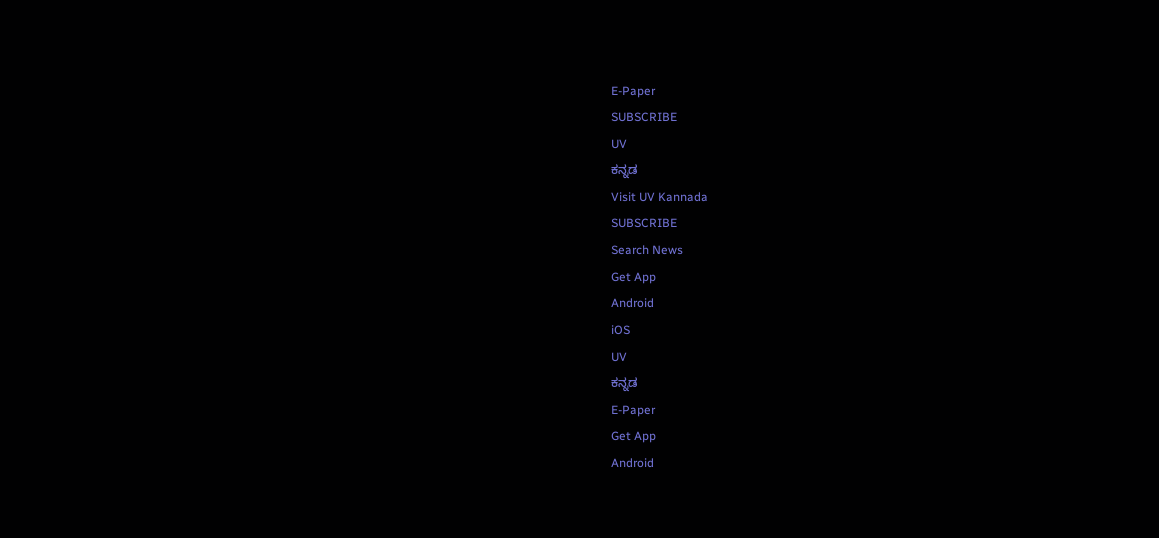E-Paper
SUBSCRIBE
UV
ಕನ್ನಡ
Visit UV Kannada
SUBSCRIBE
Search News
Get App
Android
iOS
UV
ಕನ್ನಡ
E-Paper
Get App
Android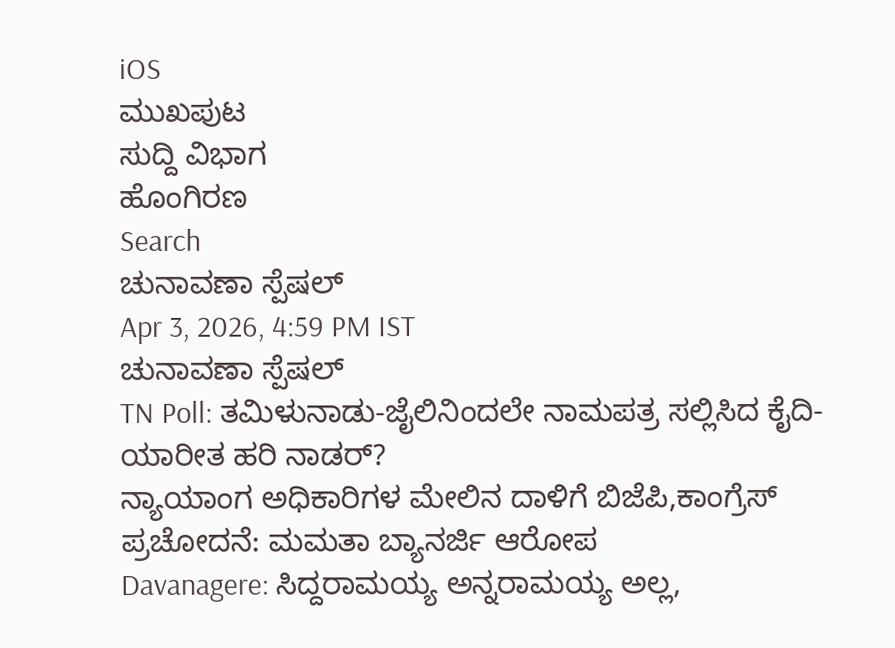iOS
ಮುಖಪುಟ
ಸುದ್ದಿ ವಿಭಾಗ
ಹೊಂಗಿರಣ
Search
ಚುನಾವಣಾ ಸ್ಪೆಷಲ್
Apr 3, 2026, 4:59 PM IST
ಚುನಾವಣಾ ಸ್ಪೆಷಲ್
TN Poll: ತಮಿಳುನಾಡು-ಜೈಲಿನಿಂದಲೇ ನಾಮಪತ್ರ ಸಲ್ಲಿಸಿದ ಕೈದಿ-ಯಾರೀತ ಹರಿ ನಾಡರ್?
ನ್ಯಾಯಾಂಗ ಅಧಿಕಾರಿಗಳ ಮೇಲಿನ ದಾಳಿಗೆ ಬಿಜೆಪಿ,ಕಾಂಗ್ರೆಸ್ ಪ್ರಚೋದನೆ: ಮಮತಾ ಬ್ಯಾನರ್ಜಿ ಆರೋಪ
Davanagere: ಸಿದ್ದರಾಮಯ್ಯ ಅನ್ನರಾಮಯ್ಯ ಅಲ್ಲ,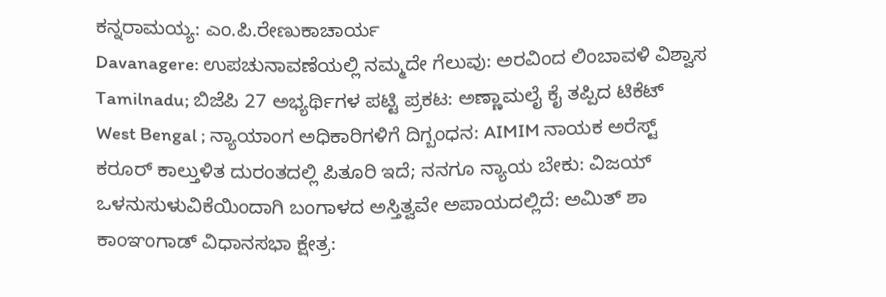ಕನ್ನರಾಮಯ್ಯ: ಎಂ.ಪಿ.ರೇಣುಕಾಚಾರ್ಯ
Davanagere: ಉಪಚುನಾವಣೆಯಲ್ಲಿ ನಮ್ಮದೇ ಗೆಲುವು: ಅರವಿಂದ ಲಿಂಬಾವಳಿ ವಿಶ್ವಾಸ
Tamilnadu; ಬಿಜೆಪಿ 27 ಅಭ್ಯರ್ಥಿಗಳ ಪಟ್ಟಿ ಪ್ರಕಟ: ಅಣ್ಣಾಮಲೈ ಕೈ ತಪ್ಪಿದ ಟಿಕೆಟ್
West Bengal ; ನ್ಯಾಯಾಂಗ ಅಧಿಕಾರಿಗಳಿಗೆ ದಿಗ್ಬಂಧನ: AIMIM ನಾಯಕ ಅರೆಸ್ಟ್
ಕರೂರ್ ಕಾಲ್ತುಳಿತ ದುರಂತದಲ್ಲಿ ಪಿತೂರಿ ಇದೆ; ನನಗೂ ನ್ಯಾಯ ಬೇಕು: ವಿಜಯ್
ಒಳನುಸುಳುವಿಕೆಯಿಂದಾಗಿ ಬಂಗಾಳದ ಅಸ್ತಿತ್ವವೇ ಅಪಾಯದಲ್ಲಿದೆ: ಅಮಿತ್ ಶಾ
ಕಾಂಞಂಗಾಡ್ ವಿಧಾನಸಭಾ ಕ್ಷೇತ್ರ: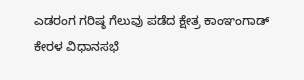ಎಡರಂಗ ಗರಿಷ್ಠ ಗೆಲುವು ಪಡೆದ ಕ್ಷೇತ್ರ ಕಾಂಞಂಗಾಡ್
ಕೇರಳ ವಿಧಾನಸಭೆ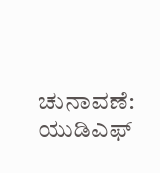ಚುನಾವಣೆ: ಯುಡಿಎಫ್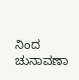ನಿಂದ ಚುನಾವಣಾ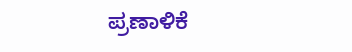ಪ್ರಣಾಳಿಕೆ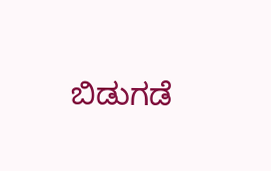ಬಿಡುಗಡೆ